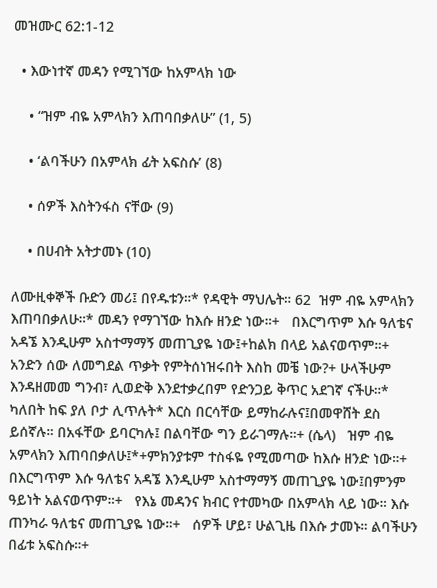መዝሙር 62:1-12

  • እውነተኛ መዳን የሚገኘው ከአምላክ ነው

    • “ዝም ብዬ አምላክን እጠባበቃለሁ” (1, 5)

    • ‘ልባችሁን በአምላክ ፊት አፍስሱ’ (8)

    • ሰዎች እስትንፋስ ናቸው (9)

    • በሀብት አትታመኑ (10)

ለሙዚቀኞች ቡድን መሪ፤ በየዱቱን።* የዳዊት ማህሌት። 62  ዝም ብዬ አምላክን እጠባበቃለሁ።* መዳን የማገኘው ከእሱ ዘንድ ነው።+   በእርግጥም እሱ ዓለቴና አዳኜ እንዲሁም አስተማማኝ መጠጊያዬ ነው፤+ከልክ በላይ አልናወጥም።+   አንድን ሰው ለመግደል ጥቃት የምትሰነዝሩበት እስከ መቼ ነው?+ ሁላችሁም እንዳዘመመ ግንብ፣ ሊወድቅ እንደተቃረበም የድንጋይ ቅጥር አደገኛ ናችሁ።*   ካለበት ከፍ ያለ ቦታ ሊጥሉት* እርስ በርሳቸው ይማከራሉና፤በመዋሸት ደስ ይሰኛሉ። በአፋቸው ይባርካሉ፤ በልባቸው ግን ይራገማሉ።+ (ሴላ)   ዝም ብዬ አምላክን እጠባበቃለሁ፤*+ምክንያቱም ተስፋዬ የሚመጣው ከእሱ ዘንድ ነው።+   በእርግጥም እሱ ዓለቴና አዳኜ እንዲሁም አስተማማኝ መጠጊያዬ ነው፤በምንም ዓይነት አልናወጥም።+   የእኔ መዳንና ክብር የተመካው በአምላክ ላይ ነው። እሱ ጠንካራ ዓለቴና መጠጊያዬ ነው።+   ሰዎች ሆይ፣ ሁልጊዜ በእሱ ታመኑ። ልባችሁን በፊቱ አፍስሱ።+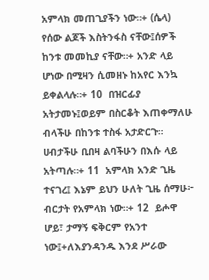አምላክ መጠጊያችን ነው።+ (ሴላ)   የሰው ልጆች እስትንፋስ ናቸው፤ሰዎች ከንቱ መመኪያ ናቸው።+ አንድ ላይ ሆነው በሚዛን ሲመዘኑ ከአየር እንኳ ይቀልላሉ።+ 10  በዝርፊያ አትታመኑ፤ወይም በስርቆት እጠቀማለሁ ብላችሁ በከንቱ ተስፋ አታድርጉ። ሀብታችሁ ቢበዛ ልባችሁን በእሱ ላይ አትጣሉ።+ 11  አምላክ አንድ ጊዜ ተናገረ፤ እኔም ይህን ሁለት ጊዜ ሰማሁ፦ ብርታት የአምላክ ነው።+ 12  ይሖዋ ሆይ፣ ታማኝ ፍቅርም የአንተ ነው፤+ለእያንዳንዱ እንደ ሥራው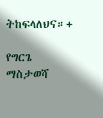ትከፍላለህና።+

የግርጌ ማስታወሻ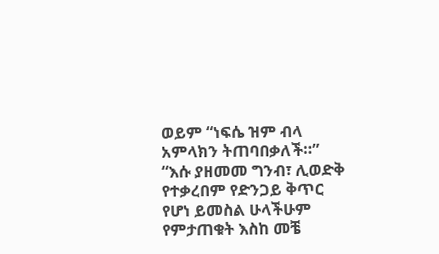ወይም “ነፍሴ ዝም ብላ አምላክን ትጠባበቃለች።”
“እሱ ያዘመመ ግንብ፣ ሊወድቅ የተቃረበም የድንጋይ ቅጥር የሆነ ይመስል ሁላችሁም የምታጠቁት እስከ መቼ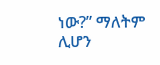ነው?” ማለትም ሊሆን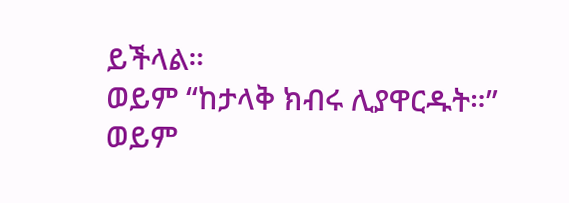ይችላል።
ወይም “ከታላቅ ክብሩ ሊያዋርዱት።”
ወይም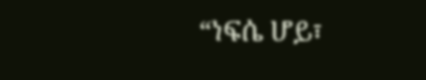“ነፍሴ ሆይ፣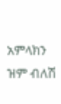አምላክን ዝም ብለሽ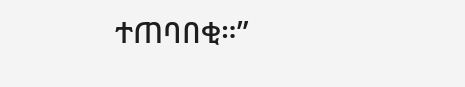ተጠባበቂ።”